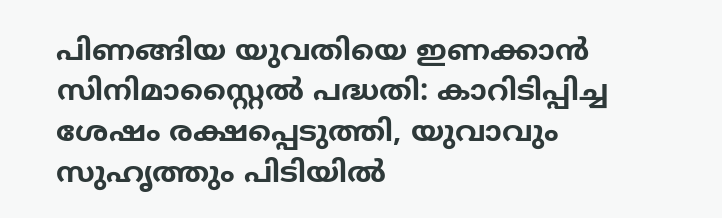പിണങ്ങിയ യുവതിയെ ഇണക്കാൻ സിനിമാസ്റ്റൈൽ പദ്ധതി: കാറിടിപ്പിച്ച ശേഷം രക്ഷപ്പെടുത്തി, യുവാവും സുഹൃത്തും പിടിയിൽ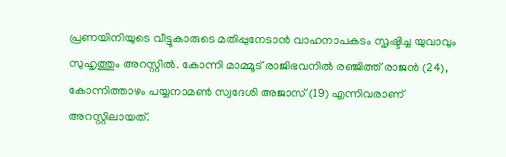പ്രണയിനിയുടെ വീട്ടുകാരുടെ മതിപ്പുനേടാൻ വാഹനാപകടം സൃഷ്ടിച്ച യുവാവും സുഹൃത്തും അറസ്റ്റിൽ. കോന്നി മാമ്മൂട് രാജിഭവനിൽ രഞ്ജിത്ത് രാജൻ (24), കോന്നിത്താഴം പയ്യനാമൺ സ്വദേശി അജാസ് (19) എന്നിവരാണ് അറസ്റ്റിലായത്.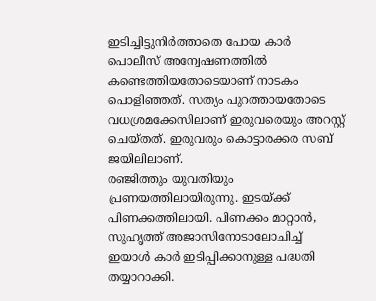ഇടിച്ചിട്ടുനിർത്താതെ പോയ കാർ പൊലീസ് അന്വേഷണത്തിൽ കണ്ടെത്തിയതോടെയാണ് നാടകം പൊളിഞ്ഞത്. സത്യം പുറത്തായതോടെ വധശ്രമക്കേസിലാണ് ഇരുവരെയും അറസ്റ്റ് ചെയ്തത്. ഇരുവരും കൊട്ടാരക്കര സബ് ജയിലിലാണ്.
രഞ്ജിത്തും യുവതിയും പ്രണയത്തിലായിരുന്നു. ഇടയ്ക്ക് പിണക്കത്തിലായി. പിണക്കം മാറ്റാൻ, സുഹൃത്ത് അജാസിനോടാലോചിച്ച് ഇയാൾ കാർ ഇടിപ്പിക്കാനുള്ള പദ്ധതി തയ്യാറാക്കി.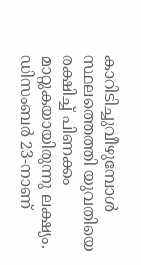കാറിടിച്ചുവീഴുമ്പോൾ സ്ഥലത്തെത്തി യുവതിയെ രക്ഷിച്ച് പിണക്കം മാറ്റുകയായിരുന്നു ലക്ഷ്യം.
ഡിസംബർ 23-നാണ്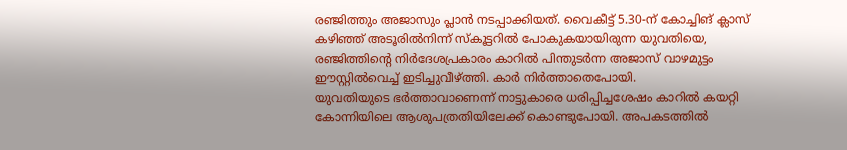രഞ്ജിത്തും അജാസും പ്ലാൻ നടപ്പാക്കിയത്. വൈകീട്ട് 5.30-ന് കോച്ചിങ് ക്ലാസ് കഴിഞ്ഞ് അടൂരിൽനിന്ന് സ്കൂട്ടറിൽ പോകുകയായിരുന്ന യുവതിയെ, രഞ്ജിത്തിന്റെ നിർദേശപ്രകാരം കാറിൽ പിന്തുടർന്ന അജാസ് വാഴമുട്ടം ഈസ്റ്റിൽവെച്ച് ഇടിച്ചുവീഴ്ത്തി. കാർ നിർത്താതെപോയി.
യുവതിയുടെ ഭർത്താവാണെന്ന് നാട്ടുകാരെ ധരിപ്പിച്ചശേഷം കാറിൽ കയറ്റി കോന്നിയിലെ ആശുപത്രതിയിലേക്ക് കൊണ്ടുപോയി. അപകടത്തിൽ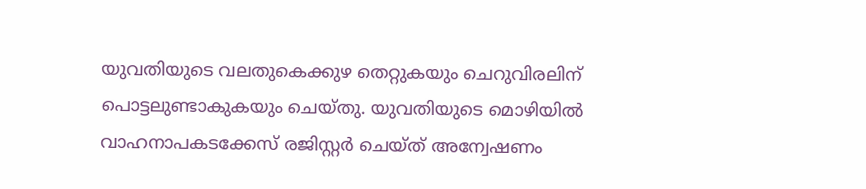യുവതിയുടെ വലതുകെക്കുഴ തെറ്റുകയും ചെറുവിരലിന് പൊട്ടലുണ്ടാകുകയും ചെയ്തു. യുവതിയുടെ മൊഴിയിൽ വാഹനാപകടക്കേസ് രജിസ്റ്റർ ചെയ്ത് അന്വേഷണം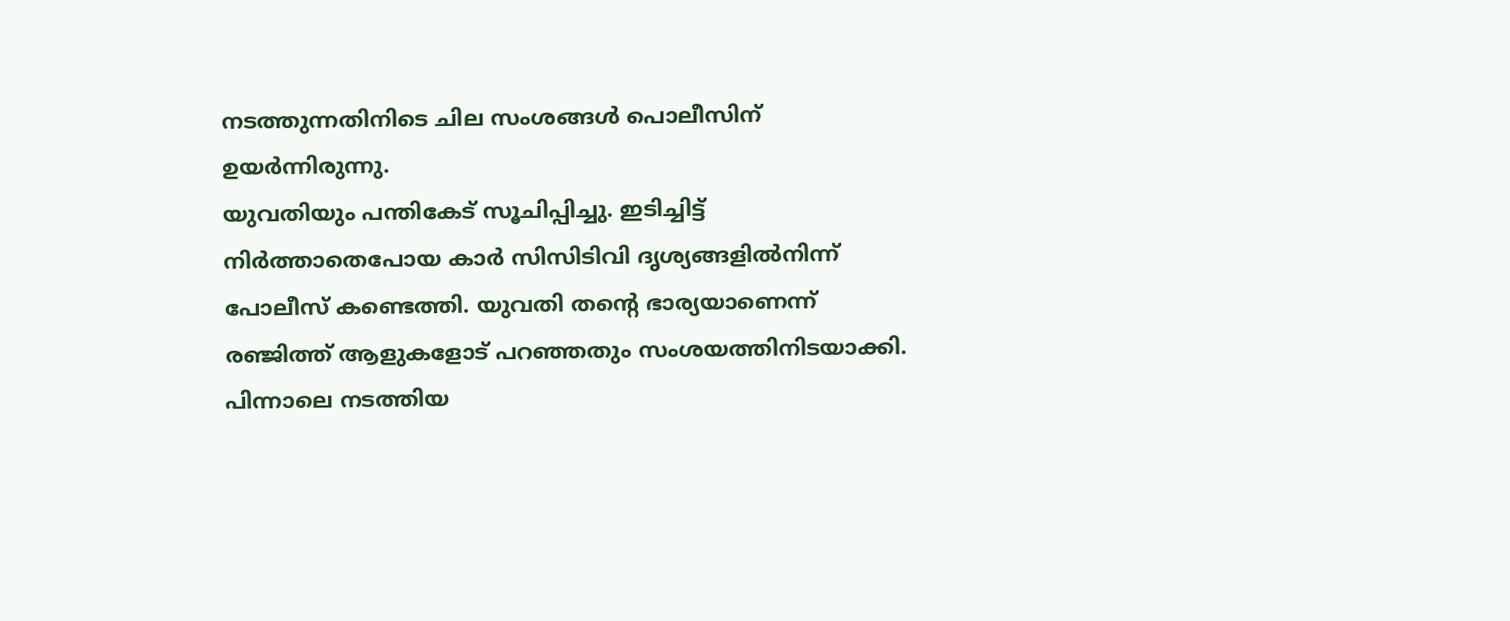നടത്തുന്നതിനിടെ ചില സംശങ്ങൾ പൊലീസിന് ഉയർന്നിരുന്നു.
യുവതിയും പന്തികേട് സൂചിപ്പിച്ചു. ഇടിച്ചിട്ട് നിർത്താതെപോയ കാർ സിസിടിവി ദൃശ്യങ്ങളിൽനിന്ന് പോലീസ് കണ്ടെത്തി. യുവതി തന്റെ ഭാര്യയാണെന്ന് രഞ്ജിത്ത് ആളുകളോട് പറഞ്ഞതും സംശയത്തിനിടയാക്കി. പിന്നാലെ നടത്തിയ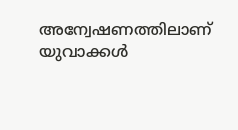അന്വേഷണത്തിലാണ് യുവാക്കൾ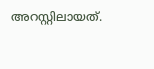അറസ്റ്റിലായത്.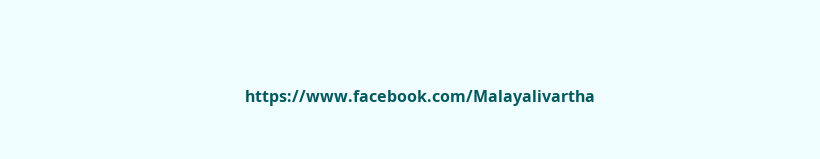https://www.facebook.com/Malayalivartha